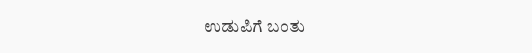ಉಡುಪಿಗೆ ಬಂತು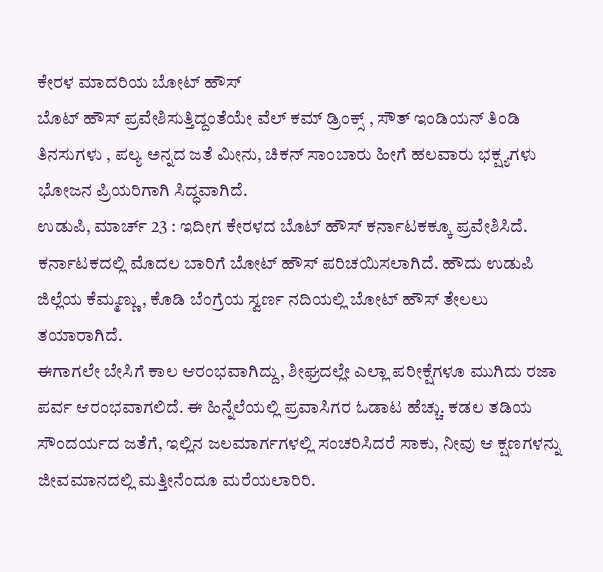ಕೇರಳ ಮಾದರಿಯ ಬೋಟ್ ಹೌಸ್
ಬೊಟ್ ಹೌಸ್ ಪ್ರವೇಶಿಸುತ್ತಿದ್ದಂತೆಯೇ ವೆಲ್ ಕಮ್ ಡ್ರಿಂಕ್ಸ್ , ಸೌತ್ ಇಂಡಿಯನ್ ತಿಂಡಿ ತಿನಸುಗಳು , ಪಲ್ಯ ಅನ್ನದ ಜತೆ ಮೀನು, ಚಿಕನ್ ಸಾಂಬಾರು ಹೀಗೆ ಹಲವಾರು ಭಕ್ಷ್ಯಗಳು ಭೋಜನ ಪ್ರಿಯರಿಗಾಗಿ ಸಿದ್ಧವಾಗಿದೆ.
ಉಡುಪಿ, ಮಾರ್ಚ್ 23 : ಇದೀಗ ಕೇರಳದ ಬೊಟ್ ಹೌಸ್ ಕರ್ನಾಟಕಕ್ಕೂ ಪ್ರವೇಶಿಸಿದೆ. ಕರ್ನಾಟಕದಲ್ಲಿ ಮೊದಲ ಬಾರಿಗೆ ಬೋಟ್ ಹೌಸ್ ಪರಿಚಯಿಸಲಾಗಿದೆ. ಹೌದು ಉಡುಪಿ ಜಿಲ್ಲೆಯ ಕೆಮ್ಮಣ್ಣು, ಕೊಡಿ ಬೆಂಗ್ರೆಯ ಸ್ವರ್ಣ ನದಿಯಲ್ಲಿ ಬೋಟ್ ಹೌಸ್ ತೇಲಲು ತಯಾರಾಗಿದೆ.
ಈಗಾಗಲೇ ಬೇಸಿಗೆ ಕಾಲ ಆರಂಭವಾಗಿದ್ದು, ಶೀಘ್ರದಲ್ಲೇ ಎಲ್ಲಾ ಪರೀಕ್ಷೆಗಳೂ ಮುಗಿದು ರಜಾ ಪರ್ವ ಆರಂಭವಾಗಲಿದೆ. ಈ ಹಿನ್ನೆಲೆಯಲ್ಲಿ ಪ್ರವಾಸಿಗರ ಓಡಾಟ ಹೆಚ್ಚು. ಕಡಲ ತಡಿಯ ಸೌಂದರ್ಯದ ಜತೆಗೆ, ಇಲ್ಲಿನ ಜಲಮಾರ್ಗಗಳಲ್ಲಿ ಸಂಚರಿಸಿದರೆ ಸಾಕು, ನೀವು ಆ ಕ್ಷಣಗಳನ್ನು ಜೀವಮಾನದಲ್ಲಿ ಮತ್ತೀನೆಂದೂ ಮರೆಯಲಾರಿರಿ.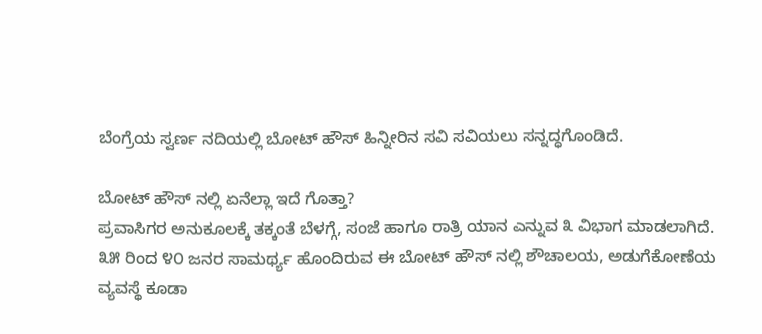ಬೆಂಗ್ರೆಯ ಸ್ವರ್ಣ ನದಿಯಲ್ಲಿ ಬೋಟ್ ಹೌಸ್ ಹಿನ್ನೀರಿನ ಸವಿ ಸವಿಯಲು ಸನ್ನದ್ಧಗೊಂಡಿದೆ.

ಬೋಟ್ ಹೌಸ್ ನಲ್ಲಿ ಏನೆಲ್ಲಾ ಇದೆ ಗೊತ್ತಾ?
ಪ್ರವಾಸಿಗರ ಅನುಕೂಲಕ್ಕೆ ತಕ್ಕಂತೆ ಬೆಳಗ್ಗೆ, ಸಂಜೆ ಹಾಗೂ ರಾತ್ರಿ ಯಾನ ಎನ್ನುವ ೩ ವಿಭಾಗ ಮಾಡಲಾಗಿದೆ. ೩೫ ರಿಂದ ೪೦ ಜನರ ಸಾಮರ್ಥ್ಯ ಹೊಂದಿರುವ ಈ ಬೋಟ್ ಹೌಸ್ ನಲ್ಲಿ ಶೌಚಾಲಯ, ಅಡುಗೆಕೋಣೆಯ ವ್ಯವಸ್ಥೆ ಕೂಡಾ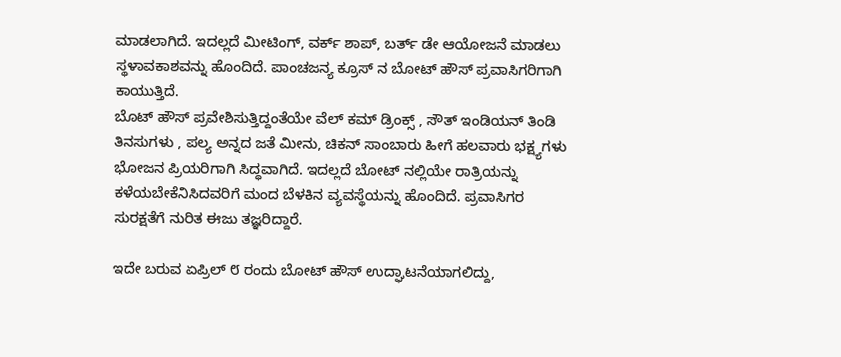ಮಾಡಲಾಗಿದೆ. ಇದಲ್ಲದೆ ಮೀಟಿಂಗ್, ವರ್ಕ್ ಶಾಪ್, ಬರ್ತ್ ಡೇ ಆಯೋಜನೆ ಮಾಡಲು ಸ್ಥಳಾವಕಾಶವನ್ನು ಹೊಂದಿದೆ. ಪಾಂಚಜನ್ಯ ಕ್ರೂಸ್ ನ ಬೋಟ್ ಹೌಸ್ ಪ್ರವಾಸಿಗರಿಗಾಗಿ ಕಾಯುತ್ತಿದೆ.
ಬೊಟ್ ಹೌಸ್ ಪ್ರವೇಶಿಸುತ್ತಿದ್ದಂತೆಯೇ ವೆಲ್ ಕಮ್ ಡ್ರಿಂಕ್ಸ್ , ಸೌತ್ ಇಂಡಿಯನ್ ತಿಂಡಿ ತಿನಸುಗಳು , ಪಲ್ಯ ಅನ್ನದ ಜತೆ ಮೀನು, ಚಿಕನ್ ಸಾಂಬಾರು ಹೀಗೆ ಹಲವಾರು ಭಕ್ಷ್ಯಗಳು ಭೋಜನ ಪ್ರಿಯರಿಗಾಗಿ ಸಿದ್ಧವಾಗಿದೆ. ಇದಲ್ಲದೆ ಬೋಟ್ ನಲ್ಲಿಯೇ ರಾತ್ರಿಯನ್ನು ಕಳೆಯಬೇಕೆನಿಸಿದವರಿಗೆ ಮಂದ ಬೆಳಕಿನ ವ್ಯವಸ್ಥೆಯನ್ನು ಹೊಂದಿದೆ. ಪ್ರವಾಸಿಗರ ಸುರಕ್ಷತೆಗೆ ನುರಿತ ಈಜು ತಜ್ಞರಿದ್ದಾರೆ.

ಇದೇ ಬರುವ ಏಪ್ರಿಲ್ ೮ ರಂದು ಬೋಟ್ ಹೌಸ್ ಉದ್ಘಾಟನೆಯಾಗಲಿದ್ದು,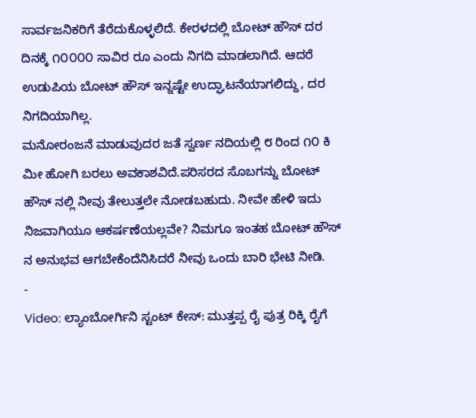ಸಾರ್ವಜನಿಕರಿಗೆ ತೆರೆದುಕೊಳ್ಳಲಿದೆ. ಕೇರಳದಲ್ಲಿ ಬೋಟ್ ಹೌಸ್ ದರ ದಿನಕ್ಕೆ ೧೦೦೦೦ ಸಾವಿರ ರೂ ಎಂದು ನಿಗದಿ ಮಾಡಲಾಗಿದೆ. ಆದರೆ ಉಡುಪಿಯ ಬೋಟ್ ಹೌಸ್ ಇನ್ನಷ್ಟೇ ಉದ್ಘಾಟನೆಯಾಗಲಿದ್ದು, ದರ ನಿಗದಿಯಾಗಿಲ್ಲ.
ಮನೋರಂಜನೆ ಮಾಡುವುದರ ಜತೆ ಸ್ವರ್ಣ ನದಿಯಲ್ಲಿ ೮ ರಿಂದ ೧೦ ಕಿ ಮೀ ಹೋಗಿ ಬರಲು ಅವಕಾಶವಿದೆ.ಪರಿಸರದ ಸೊಬಗನ್ನು ಬೋಟ್ ಹೌಸ್ ನಲ್ಲಿ ನೀವು ತೇಲುತ್ತಲೇ ನೋಡಬಹುದು. ನೀವೇ ಹೇಳಿ ಇದು ನಿಜವಾಗಿಯೂ ಆಕರ್ಷಣೆಯಲ್ಲವೇ? ನಿಮಗೂ ಇಂತಹ ಬೋಟ್ ಹೌಸ್ ನ ಅನುಭವ ಆಗಬೇಕೆಂದೆನಿಸಿದರೆ ನೀವು ಒಂದು ಬಾರಿ ಭೇಟಿ ನೀಡಿ.
-
Video: ಲ್ಯಾಂಬೋರ್ಗಿನಿ ಸ್ಟಂಟ್ ಕೇಸ್: ಮುತ್ತಪ್ಪ ರೈ ಪುತ್ರ ರಿಕ್ಕಿ ರೈಗೆ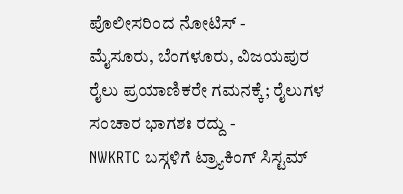ಪೊಲೀಸರಿಂದ ನೋಟಿಸ್ -
ಮೈಸೂರು, ಬೆಂಗಳೂರು, ವಿಜಯಪುರ ರೈಲು ಪ್ರಯಾಣಿಕರೇ ಗಮನಕ್ಕೆ; ರೈಲುಗಳ ಸಂಚಾರ ಭಾಗಶಃ ರದ್ದು -
NWKRTC ಬಸ್ಗಳಿಗೆ ಟ್ರ್ಯಾಕಿಂಗ್ ಸಿಸ್ಟಮ್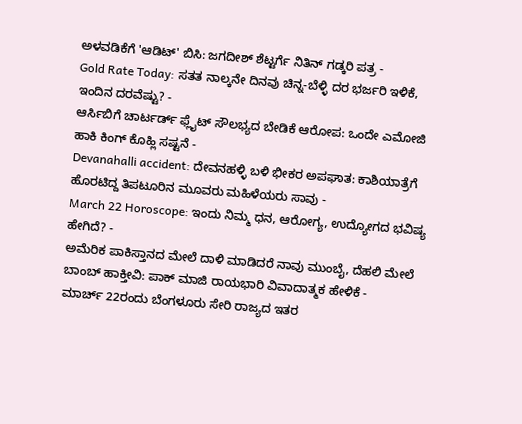ಅಳವಡಿಕೆಗೆ 'ಆಡಿಟ್' ಬಿಸಿ: ಜಗದೀಶ್ ಶೆಟ್ಟರ್ಗೆ ನಿತಿನ್ ಗಡ್ಕರಿ ಪತ್ರ -
Gold Rate Today: ಸತತ ನಾಲ್ಕನೇ ದಿನವು ಚಿನ್ನ-ಬೆಳ್ಳಿ ದರ ಭರ್ಜರಿ ಇಳಿಕೆ, ಇಂದಿನ ದರವೆಷ್ಟು? -
ಆರ್ಸಿಬಿಗೆ ಚಾರ್ಟರ್ಡ್ ಫ್ಲೈಟ್ ಸೌಲಭ್ಯದ ಬೇಡಿಕೆ ಆರೋಪ: ಒಂದೇ ಎಮೋಜಿ ಹಾಕಿ ಕಿಂಗ್ ಕೊಹ್ಲಿ ಸಷ್ಟನೆ -
Devanahalli accident: ದೇವನಹಳ್ಳಿ ಬಳಿ ಭೀಕರ ಅಪಘಾತ: ಕಾಶಿಯಾತ್ರೆಗೆ ಹೊರಟಿದ್ದ ತಿಪಟೂರಿನ ಮೂವರು ಮಹಿಳೆಯರು ಸಾವು -
March 22 Horoscope: ಇಂದು ನಿಮ್ಮ ಧನ, ಆರೋಗ್ಯ, ಉದ್ಯೋಗದ ಭವಿಷ್ಯ ಹೇಗಿದೆ? -
ಅಮೆರಿಕ ಪಾಕಿಸ್ತಾನದ ಮೇಲೆ ದಾಳಿ ಮಾಡಿದರೆ ನಾವು ಮುಂಬೈ, ದೆಹಲಿ ಮೇಲೆ ಬಾಂಬ್ ಹಾಕ್ತೀವಿ: ಪಾಕ್ ಮಾಜಿ ರಾಯಭಾರಿ ವಿವಾದಾತ್ಮಕ ಹೇಳಿಕೆ -
ಮಾರ್ಚ್ 22ರಂದು ಬೆಂಗಳೂರು ಸೇರಿ ರಾಜ್ಯದ ಇತರ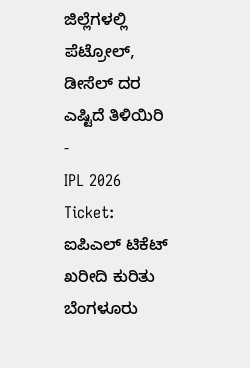ಜಿಲ್ಲೆಗಳಲ್ಲಿ ಪೆಟ್ರೋಲ್, ಡೀಸೆಲ್ ದರ ಎಷ್ಟಿದೆ ತಿಳಿಯಿರಿ -
IPL 2026 Ticket: ಐಪಿಎಲ್ ಟಿಕೆಟ್ ಖರೀದಿ ಕುರಿತು ಬೆಂಗಳೂರು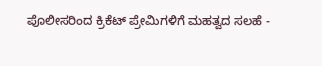ಪೊಲೀಸರಿಂದ ಕ್ರಿಕೆಟ್ ಪ್ರೇಮಿಗಳಿಗೆ ಮಹತ್ವದ ಸಲಹೆ -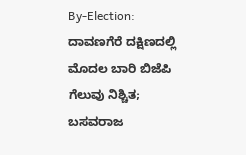By-Election: ದಾವಣಗೆರೆ ದಕ್ಷಿಣದಲ್ಲಿ ಮೊದಲ ಬಾರಿ ಬಿಜೆಪಿ ಗೆಲುವು ನಿಶ್ಚಿತ; ಬಸವರಾಜ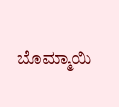ಬೊಮ್ಮಾಯಿ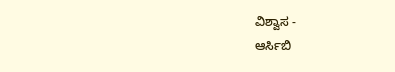ವಿಶ್ವಾಸ -
ಆರ್ಸಿಬಿ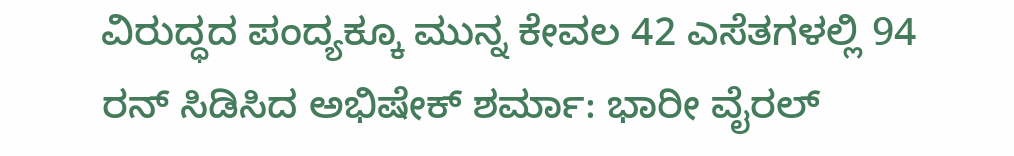ವಿರುದ್ಧದ ಪಂದ್ಯಕ್ಕೂ ಮುನ್ನ ಕೇವಲ 42 ಎಸೆತಗಳಲ್ಲಿ 94 ರನ್ ಸಿಡಿಸಿದ ಅಭಿಷೇಕ್ ಶರ್ಮಾ: ಭಾರೀ ವೈರಲ್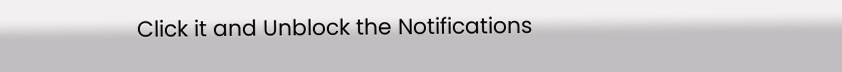Click it and Unblock the Notifications